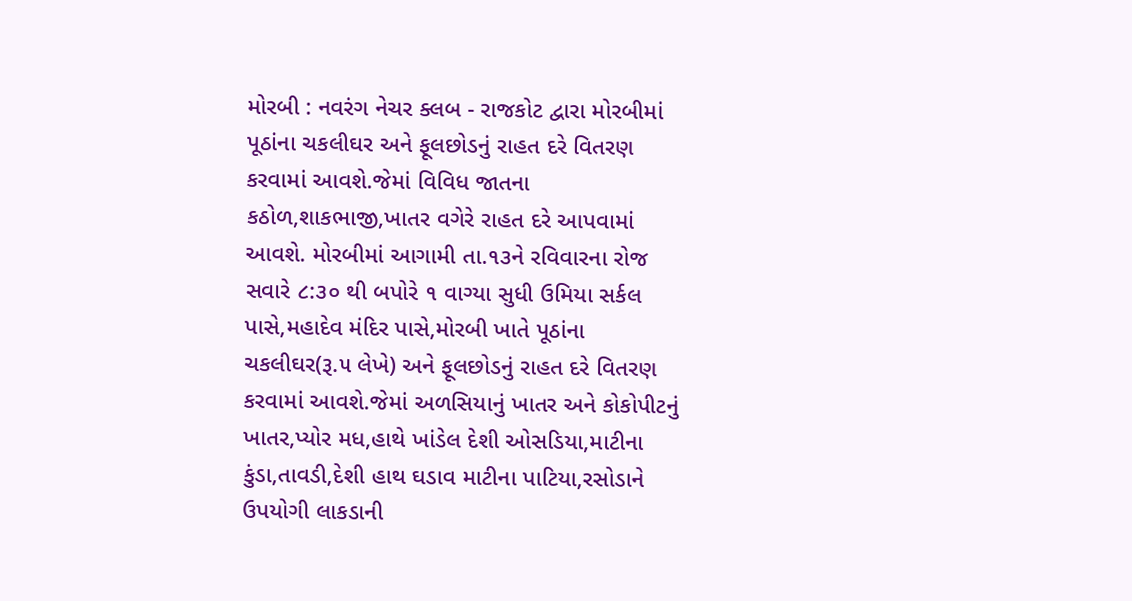મોરબી : નવરંગ નેચર ક્લબ - રાજકોટ દ્વારા મોરબીમાં પૂઠાંના ચકલીઘર અને ફૂલછોડનું રાહત દરે વિતરણ કરવામાં આવશે.જેમાં વિવિધ જાતના કઠોળ,શાકભાજી,ખાતર વગેરે રાહત દરે આપવામાં આવશે. મોરબીમાં આગામી તા.૧૩ને રવિવારના રોજ સવારે ૮:૩૦ થી બપોરે ૧ વાગ્યા સુધી ઉમિયા સર્કલ પાસે,મહાદેવ મંદિર પાસે,મોરબી ખાતે પૂઠાંના ચકલીઘર(રૂ.૫ લેખે) અને ફૂલછોડનું રાહત દરે વિતરણ કરવામાં આવશે.જેમાં અળસિયાનું ખાતર અને કોકોપીટનું ખાતર,પ્યોર મધ,હાથે ખાંડેલ દેશી ઓસડિયા,માટીના કુંડા,તાવડી,દેશી હાથ ઘડાવ માટીના પાટિયા,રસોડાને ઉપયોગી લાકડાની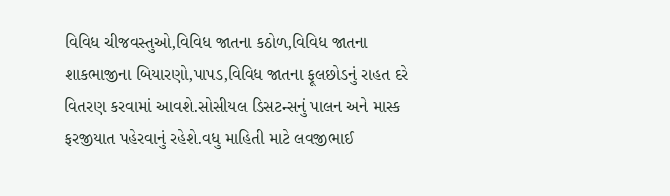વિવિધ ચીજવસ્તુઓ,વિવિધ જાતના કઠોળ,વિવિધ જાતના શાકભાજીના બિયારણો,પાપડ,વિવિધ જાતના ફૂલછોડનું રાહત દરે વિતરણ કરવામાં આવશે.સોસીયલ ડિસટન્સનું પાલન અને માસ્ક ફરજીયાત પહેરવાનું રહેશે.વધુ માહિતી માટે લવજીભાઈ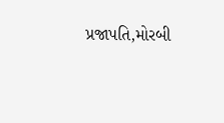પ્રજાપતિ,મોરબી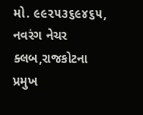મો. ૯૯૨૫૩૬૯૪૬૫, નવરંગ નેચર ક્લબ,રાજકોટના પ્રમુખ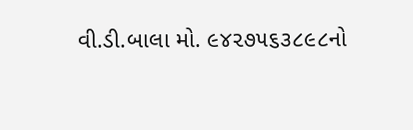વી.ડી.બાલા મો. ૯૪૨૭૫૬૩૮૯૮નો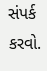સંપર્ક કરવો.